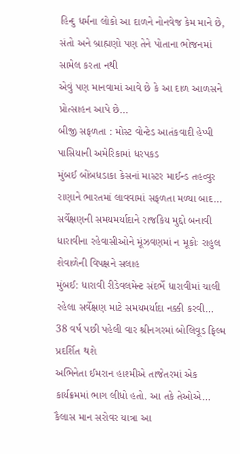હિન્દુ ધર્મના લોકો આ દાળને નોનવેજ કેમ માને છે, સંતો અને બ્રાહ્મણો પણ તેને પોતાના ભોજનમાં સામેલ કરતા નથી
એવું પણ માનવામાં આવે છે કે આ દાળ આળસને પ્રોત્સાહન આપે છે…
બીજી સફળતા : મોસ્ટ વોન્ટેડ આતંકવાદી હેપ્પી પાસિયાની અમેરિકામાં ધરપકડ
મુંબઈ બોંબધડાકા કેસનાં માસ્ટર માઈન્ડ તહવ્વુર રાણાને ભારતમાં લાવવામાં સફળતા મળ્યા બાદ…
સર્વેક્ષણની સમયમર્યાદાને રાજકિય મુદ્દો બનાવી ધારાવીના રહેવાસીઓને મૂંઝવણમાં ન મૂકોઃ રાહુલ શેવાળેની વિપક્ષને સલાહ
મુંબઈ: ધારાવી રીડેવલમેન્ટ સંદર્ભે ધારાવીમાં ચાલી રહેલા સર્વેક્ષણ માટે સમયમર્યાદા નક્કી કરવી…
38 વર્ષ પછી પહેલી વાર શ્રીનગરમાં બોલિવૂડ ફિલ્મ પ્રદર્શિત થશે
અભિનેતા ઈમરાન હાશ્મીએ તાજેતરમાં એક કાર્યક્રમમાં ભાગ લીધો હતો. આ તકે તેઓએ…
કૈલાસ માન સરોવર યાત્રા આ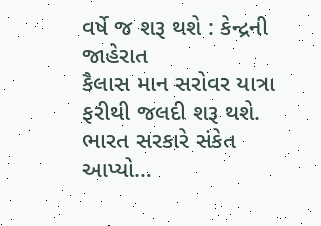વર્ષે જ શરૂ થશે : કેન્દ્રની જાહેરાત
કૈલાસ માન સરોવર યાત્રા ફરીથી જલદી શરૂ થશે. ભારત સરકારે સંકેત આપ્યો…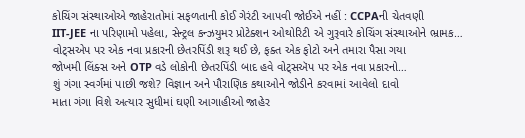કોચિંગ સંસ્થાઓએ જાહેરાતોમાં સફળતાની કોઈ ગેરંટી આપવી જોઈએ નહીં : CCPAની ચેતવણી
IIT-JEE ના પરિણામો પહેલા, સેન્ટ્રલ કન્ઝયુમર પ્રોટેક્શન ઓથોરિટી એ ગુરૂવારે કોચિંગ સંસ્થાઓને ભ્રામક…
વોટ્સએપ પર એક નવા પ્રકારની છેતરપિંડી શરૂ થઈ છે, ફક્ત એક ફોટો અને તમારા પૈસા ગયા
જોખમી લિંક્સ અને OTP વડે લોકોની છેતરપિંડી બાદ હવે વોટ્સઍપ પર એક નવા પ્રકારનો…
શું ગંગા સ્વર્ગમાં પાછી જશે? વિજ્ઞાન અને પૌરાણિક કથાઓને જોડીને કરવામાં આવેલો દાવો
માતા ગંગા વિશે અત્યાર સુધીમાં ઘણી આગાહીઓ જાહેર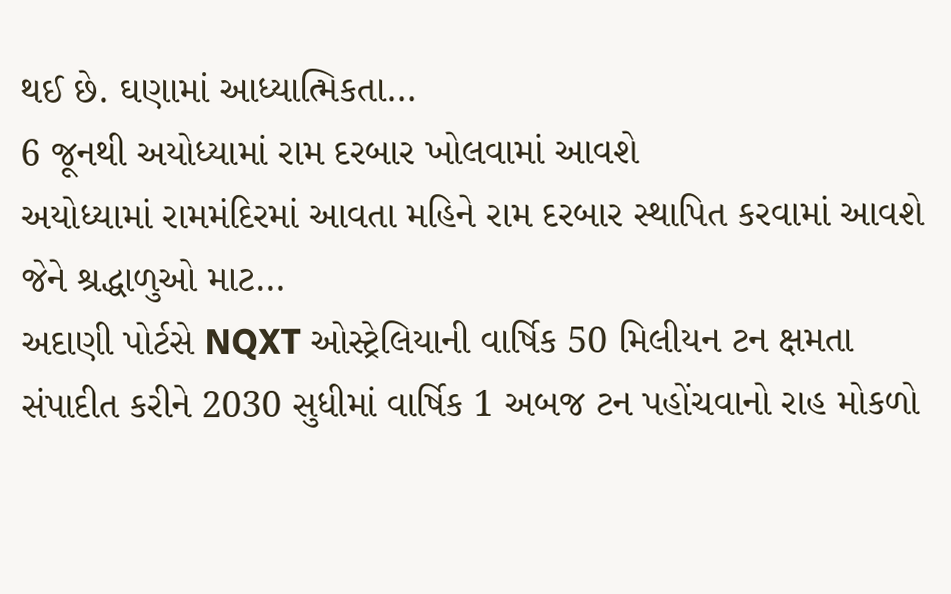થઈ છે. ઘણામાં આધ્યાત્મિકતા…
6 જૂનથી અયોધ્યામાં રામ દરબાર ખોલવામાં આવશે
અયોધ્યામાં રામમંદિરમાં આવતા મહિને રામ દરબાર સ્થાપિત કરવામાં આવશે જેને શ્રદ્ધાળુઓ માટ…
અદાણી પોર્ટસે NQXT ઓસ્ટ્રેલિયાની વાર્ષિક 50 મિલીયન ટન ક્ષમતા સંપાદીત કરીને 2030 સુધીમાં વાર્ષિક 1 અબજ ટન પહોંચવાનો રાહ મોકળો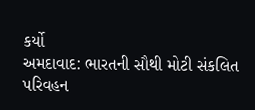કર્યો
અમદાવાદ: ભારતની સૌથી મોટી સંકલિત પરિવહન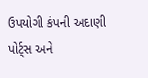ઉપયોગી કંપની અદાણી પોર્ટ્સ અને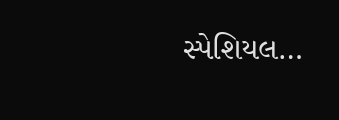સ્પેશિયલ…